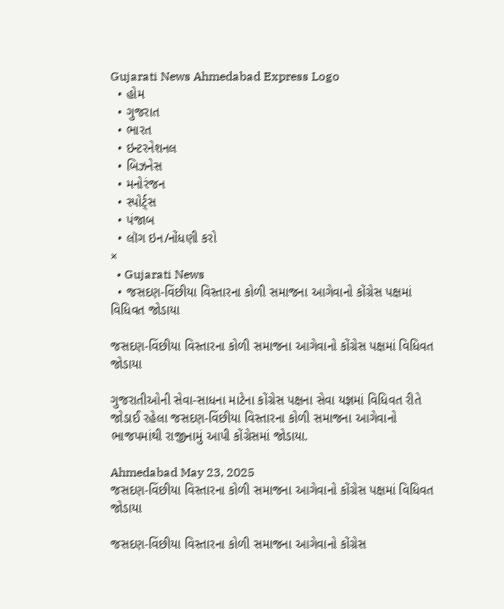Gujarati News Ahmedabad Express Logo
  • હોમ
  • ગુજરાત
  • ભારત
  • ઇન્ટરનેશનલ
  • બિઝનેસ
  • મનોરંજન
  • સ્પોર્ટ્સ
  • પંજાબ
  • લૉગ ઇન/નોંધણી કરો
×
  • Gujarati News
  • જસદણ-વિંછીયા વિસ્તારના કોળી સમાજના આગેવાનો કોંગ્રેસ પક્ષમાં વિધિવત જોડાયા

જસદણ-વિંછીયા વિસ્તારના કોળી સમાજના આગેવાનો કોંગ્રેસ પક્ષમાં વિધિવત જોડાયા

ગુજરાતીઓની સેવા-સાધના માટેના કોંગ્રેસ પક્ષના સેવા યજ્ઞમાં વિધિવત રીતે જોડાઈ રહેલા જસદણ-વિંછીયા વિસ્તારના કોળી સમાજના આગેવાનો ભાજપમાંથી રાજીનામું આપી કોંગ્રેસમાં જોડાયા.

Ahmedabad May 23, 2025
જસદણ-વિંછીયા વિસ્તારના કોળી સમાજના આગેવાનો કોંગ્રેસ પક્ષમાં વિધિવત જોડાયા

જસદણ-વિંછીયા વિસ્તારના કોળી સમાજના આગેવાનો કોંગ્રેસ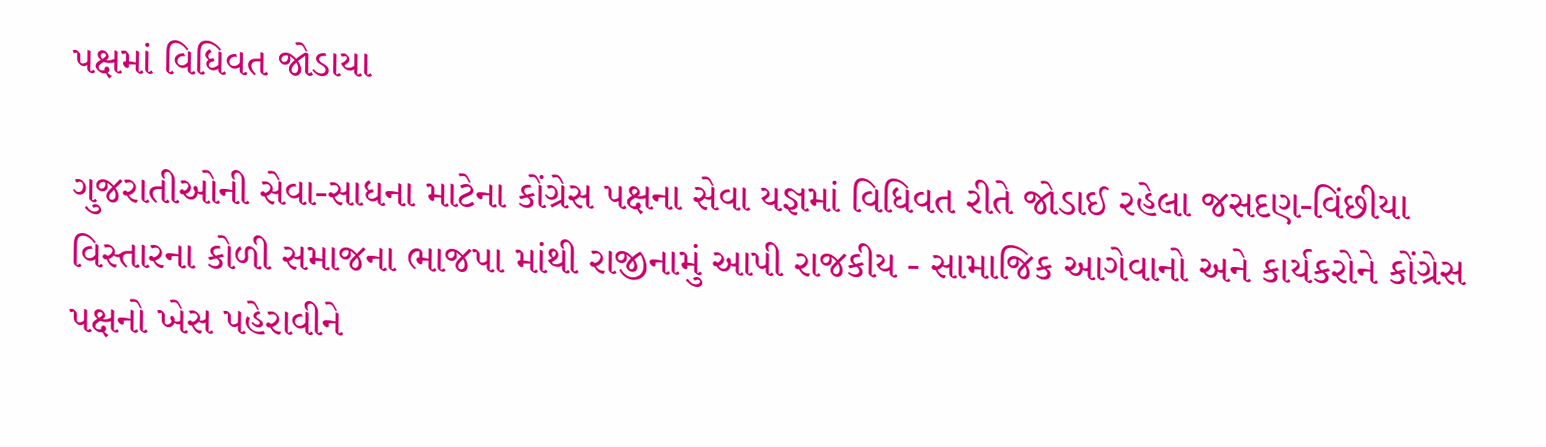પક્ષમાં વિધિવત જોડાયા

ગુજરાતીઓની સેવા-સાધના માટેના કોંગ્રેસ પક્ષના સેવા યજ્ઞમાં વિધિવત રીતે જોડાઈ રહેલા જસદણ-વિંછીયા વિસ્તારના કોળી સમાજના ભાજપા માંથી રાજીનામું આપી રાજકીય - સામાજિક આગેવાનો અને કાર્યકરોને કોંગ્રેસ પક્ષનો ખેસ પહેરાવીને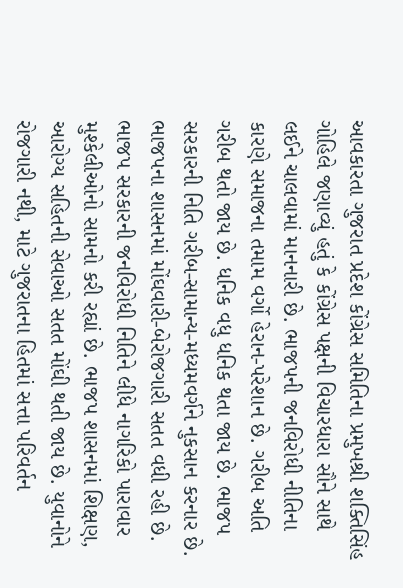આવકારતા ગુજરાત પ્રદેશ કોંગ્રેસ સમિતિના પ્રમુખશ્રી શક્તિસિંહ ગોહિલે જણાવ્યું હતું કે કોંગ્રેસ પક્ષની વિચારધારા સૌને સાથે લઈને ચાલવામાં માનનારી છે. ભાજપની જનવિરોધી નીતિના કારણે સમાજના તમામ વર્ગો હેરાન-પરેશાન છે. ગરીબ અતિ ગરીબ થતો જાય છે. ધનિક વધુ ધનિક થતા જાય છે. ભાજપ સરકારની નિતિ ગરીબ-સામાન્ય-મધ્યમવર્ગને નુકસાન કરનાર છે. ભાજપના શાસનમાં મોંઘવારી-બેરોજગારી સતત વધી રહી છે. ભાજપ સરકારની જનવિરોધી નિતિને લીધે નાગરિકો પારાવાર મુશ્કેલીઓનો સામનો કરી રહ્યાં છે. ભાજપ શાસનમાં શિક્ષણ, આરોગ્ય સહિતની સેવાઓ સતત મોંઘી થતી જાય છે. યુવાનોને રોજગારી નથી, માટે ગુજરાતના હિતમાં સત્તા પરિવર્તન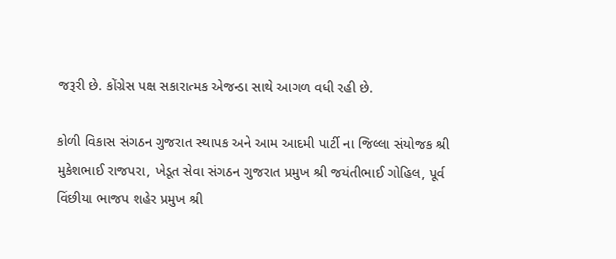જરૂરી છે. કોંગ્રેસ પક્ષ સકારાત્મક એજન્ડા સાથે આગળ વધી રહી છે.

કોળી વિકાસ સંગઠન ગુજરાત સ્થાપક અને આમ આદમી પાર્ટી ના જિલ્લા સંયોજક શ્રી મુકેશભાઈ રાજપરા, ખેડૂત સેવા સંગઠન ગુજરાત પ્રમુખ શ્રી જયંતીભાઈ ગોહિલ, પૂર્વ વિંછીયા ભાજપ શહેર પ્રમુખ શ્રી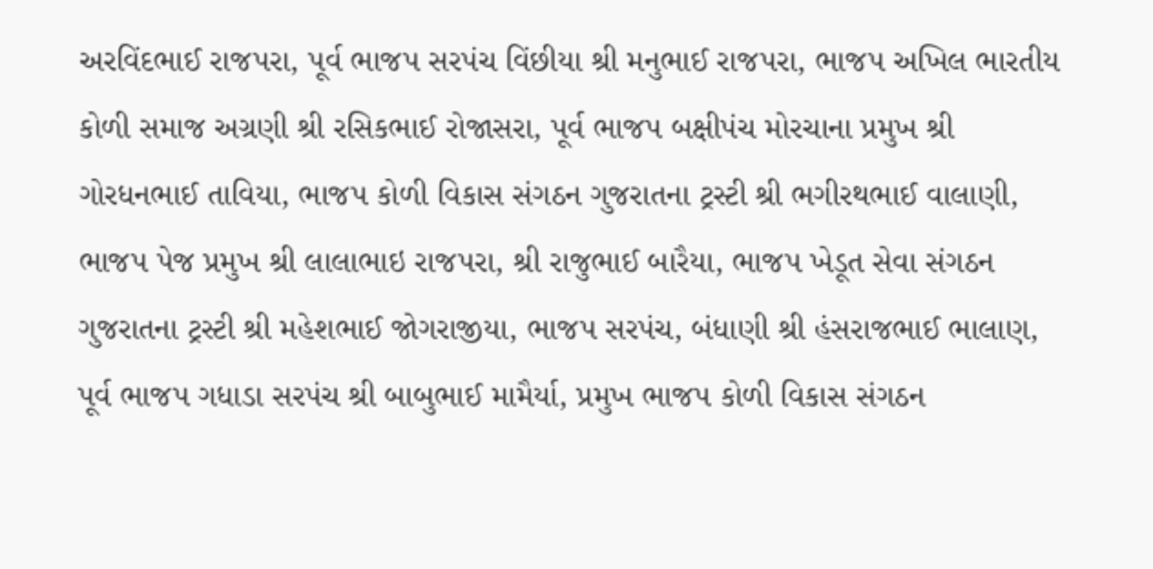અરવિંદભાઈ રાજપરા, પૂર્વ ભાજપ સરપંચ વિંછીયા શ્રી મનુભાઈ રાજપરા, ભાજપ અખિલ ભારતીય કોળી સમાજ અગ્રણી શ્રી રસિકભાઈ રોજાસરા, પૂર્વ ભાજપ બક્ષીપંચ મોરચાના પ્રમુખ શ્રી ગોરધનભાઈ તાવિયા, ભાજપ કોળી વિકાસ સંગઠન ગુજરાતના ટ્રસ્ટી શ્રી ભગીરથભાઈ વાલાણી, ભાજપ પેજ પ્રમુખ શ્રી લાલાભાઇ રાજપરા, શ્રી રાજુભાઈ બારૈયા, ભાજપ ખેડૂત સેવા સંગઠન ગુજરાતના ટ્રસ્ટી શ્રી મહેશભાઈ જોગરાજીયા, ભાજપ સરપંચ, બંધાણી શ્રી હંસરાજભાઈ ભાલાણ, પૂર્વ ભાજપ ગધાડા સરપંચ શ્રી બાબુભાઈ મામૈર્યા, પ્રમુખ ભાજપ કોળી વિકાસ સંગઠન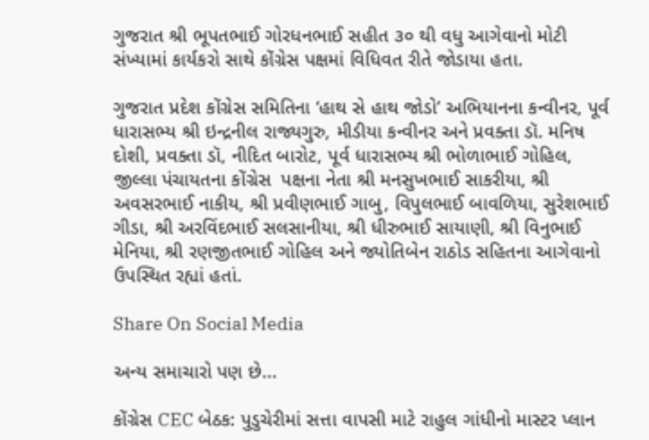ગુજરાત શ્રી ભૂપતભાઈ ગોરધનભાઈ સહીત ૩૦ થી વધુ આગેવાનો મોટી સંખ્યામાં કાર્યકરો સાથે કોંગ્રેસ પક્ષમાં વિધિવત રીતે જોડાયા હતા.

ગુજરાત પ્રદેશ કોંગ્રેસ સમિતિના ‘હાથ સે હાથ જોડો’ અભિયાનના કન્વીનર, પૂર્વ ધારાસભ્ય શ્રી ઇન્દ્રનીલ રાજ્યગુરુ, મીડીયા કન્વીનર અને પ્રવક્તા ડૉ. મનિષ દોશી, પ્રવક્તા ડૉ, નીદિત બારોટ, પૂર્વ ધારાસભ્ય શ્રી ભોળાભાઈ ગોહિલ, જીલ્લા પંચાયતના કોંગ્રેસ  પક્ષના નેતા શ્રી મનસુખભાઈ સાકરીયા, શ્રી અવસરભાઈ નાકીય, શ્રી પ્રવીણભાઈ ગાબુ, વિપુલભાઈ બાવળિયા, સુરેશભાઈ ગીડા, શ્રી અરવિંદભાઈ સલસાનીયા, શ્રી ધીરુભાઈ સાયાણી, શ્રી વિનુભાઈ મેનિયા, શ્રી રણજીતભાઈ ગોહિલ અને જ્યોતિબેન રાઠોડ સહિતના આગેવાનો ઉપસ્થિત રહ્યાં હતાં.

Share On Social Media

અન્ય સમાચારો પણ છે...

કોંગ્રેસ CEC બેઠક: પુડુચેરીમાં સત્તા વાપસી માટે રાહુલ ગાંધીનો માસ્ટર પ્લાન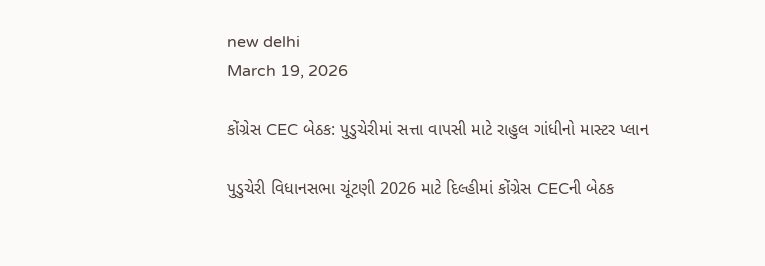new delhi
March 19, 2026

કોંગ્રેસ CEC બેઠક: પુડુચેરીમાં સત્તા વાપસી માટે રાહુલ ગાંધીનો માસ્ટર પ્લાન

પુડુચેરી વિધાનસભા ચૂંટણી 2026 માટે દિલ્હીમાં કોંગ્રેસ CECની બેઠક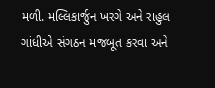મળી. મલ્લિકાર્જુન ખરગે અને રાહુલ ગાંધીએ સંગઠન મજબૂત કરવા અને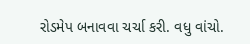રોડમેપ બનાવવા ચર્ચા કરી. વધુ વાંચો.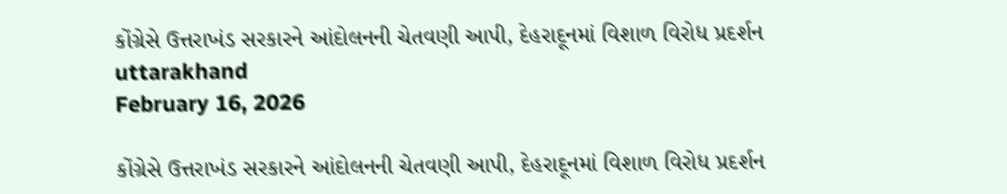કોંગ્રેસે ઉત્તરાખંડ સરકારને આંદોલનની ચેતવણી આપી, દેહરાદૂનમાં વિશાળ વિરોધ પ્રદર્શન
uttarakhand
February 16, 2026

કોંગ્રેસે ઉત્તરાખંડ સરકારને આંદોલનની ચેતવણી આપી, દેહરાદૂનમાં વિશાળ વિરોધ પ્રદર્શન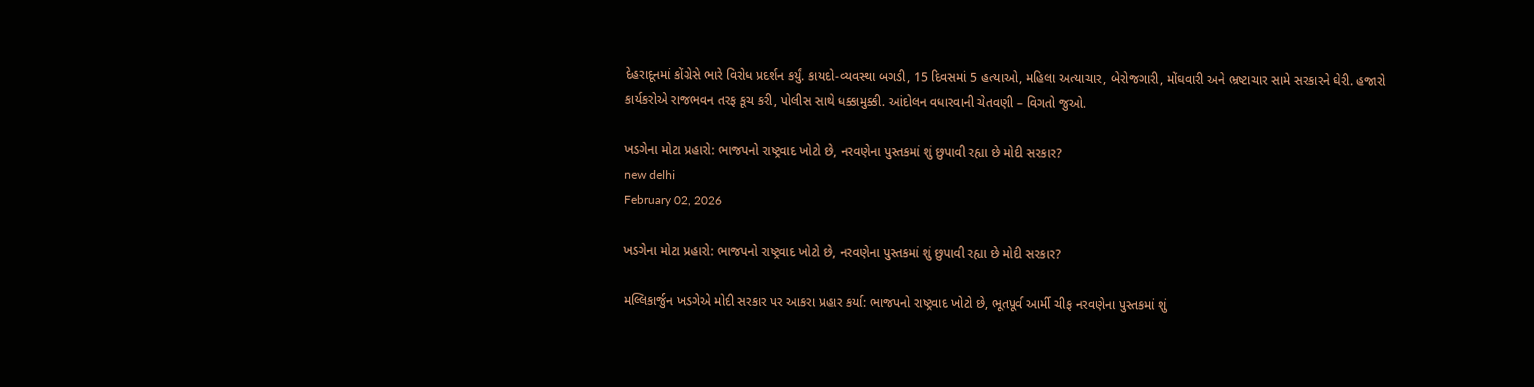દેહરાદૂનમાં કોંગ્રેસે ભારે વિરોધ પ્રદર્શન કર્યું. કાયદો-વ્યવસ્થા બગડી, 15 દિવસમાં 5 હત્યાઓ, મહિલા અત્યાચાર, બેરોજગારી, મોંઘવારી અને ભ્રષ્ટાચાર સામે સરકારને ઘેરી. હજારો કાર્યકરોએ રાજભવન તરફ કૂચ કરી, પોલીસ સાથે ધક્કામુક્કી. આંદોલન વધારવાની ચેતવણી – વિગતો જુઓ.

ખડગેના મોટા પ્રહારો: ભાજપનો રાષ્ટ્રવાદ ખોટો છે, નરવણેના પુસ્તકમાં શું છુપાવી રહ્યા છે મોદી સરકાર?
new delhi
February 02, 2026

ખડગેના મોટા પ્રહારો: ભાજપનો રાષ્ટ્રવાદ ખોટો છે, નરવણેના પુસ્તકમાં શું છુપાવી રહ્યા છે મોદી સરકાર?

મલ્લિકાર્જુન ખડગેએ મોદી સરકાર પર આકરા પ્રહાર કર્યા: ભાજપનો રાષ્ટ્રવાદ ખોટો છે, ભૂતપૂર્વ આર્મી ચીફ નરવણેના પુસ્તકમાં શું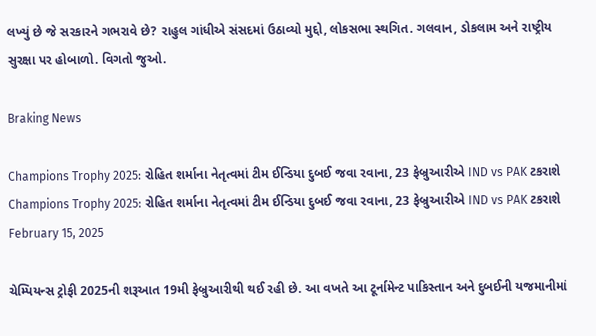લખ્યું છે જે સરકારને ગભરાવે છે? રાહુલ ગાંધીએ સંસદમાં ઉઠાવ્યો મુદ્દો, લોકસભા સ્થગિત. ગલવાન, ડોકલામ અને રાષ્ટ્રીય સુરક્ષા પર હોબાળો. વિગતો જુઓ.

Braking News

Champions Trophy 2025: રોહિત શર્માના નેતૃત્વમાં ટીમ ઈન્ડિયા દુબઈ જવા રવાના, 23 ફેબ્રુઆરીએ IND vs PAK ટકરાશે
Champions Trophy 2025: રોહિત શર્માના નેતૃત્વમાં ટીમ ઈન્ડિયા દુબઈ જવા રવાના, 23 ફેબ્રુઆરીએ IND vs PAK ટકરાશે
February 15, 2025

ચેમ્પિયન્સ ટ્રોફી 2025ની શરૂઆત 19મી ફેબ્રુઆરીથી થઈ રહી છે. આ વખતે આ ટૂર્નામેન્ટ પાકિસ્તાન અને દુબઈની યજમાનીમાં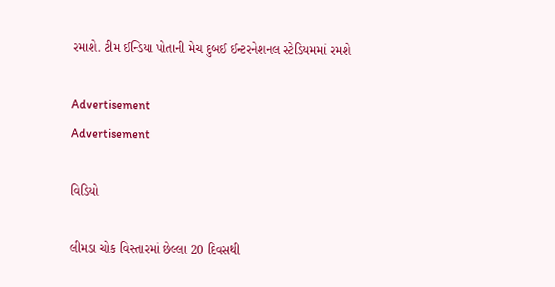રમાશે. ટીમ ઈન્ડિયા પોતાની મેચ દુબઈ ઈન્ટરનેશનલ સ્ટેડિયમમાં રમશે

Advertisement
Advertisement

વિડિયો

લીમડા ચોક વિસ્તારમાં છેલ્લા 20 દિવસથી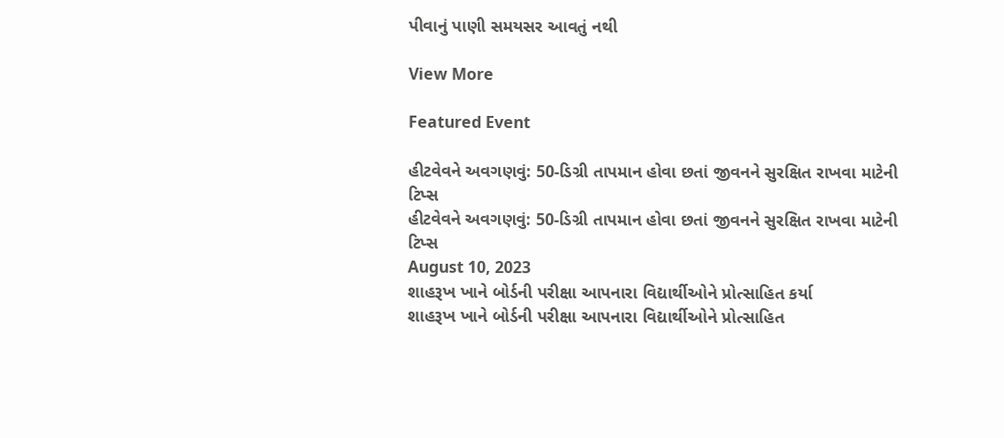પીવાનું પાણી સમયસર આવતું નથી

View More

Featured Event

હીટવેવને અવગણવું: 50-ડિગ્રી તાપમાન હોવા છતાં જીવનને સુરક્ષિત રાખવા માટેની ટિપ્સ
હીટવેવને અવગણવું: 50-ડિગ્રી તાપમાન હોવા છતાં જીવનને સુરક્ષિત રાખવા માટેની ટિપ્સ
August 10, 2023
શાહરૂખ ખાને બોર્ડની પરીક્ષા આપનારા વિદ્યાર્થીઓને પ્રોત્સાહિત કર્યા
શાહરૂખ ખાને બોર્ડની પરીક્ષા આપનારા વિદ્યાર્થીઓને પ્રોત્સાહિત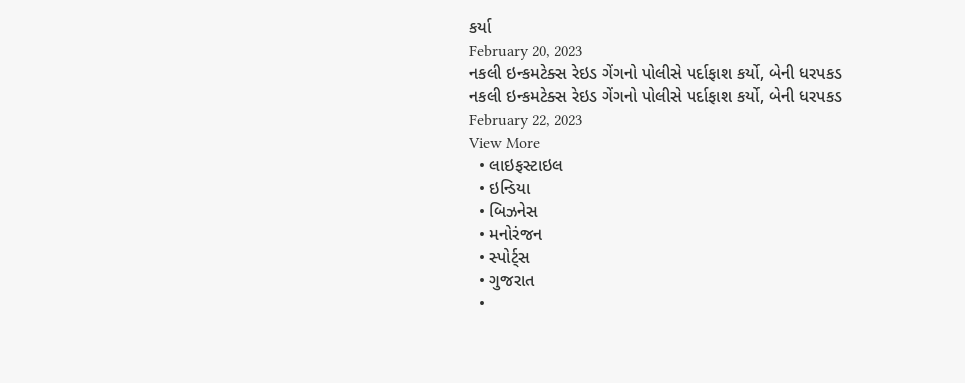કર્યા
February 20, 2023
નકલી ઇન્કમટેક્સ રેઇડ ગેંગનો પોલીસે પર્દાફાશ કર્યો, બેની ધરપકડ
નકલી ઇન્કમટેક્સ રેઇડ ગેંગનો પોલીસે પર્દાફાશ કર્યો, બેની ધરપકડ
February 22, 2023
View More
  • લાઇફસ્ટાઇલ
  • ઇન્ડિયા
  • બિઝનેસ
  • મનોરંજન
  • સ્પોર્ટ્સ
  • ગુજરાત
  •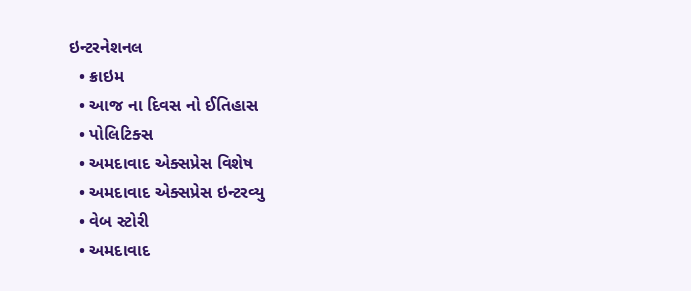ઇન્ટરનેશનલ
  • ક્રાઇમ
  • આજ ના દિવસ નો ઈતિહાસ
  • પોલિટિક્સ
  • અમદાવાદ એક્સપ્રેસ વિશેષ
  • અમદાવાદ એક્સપ્રેસ ઇન્ટરવ્યુ
  • વેબ સ્ટોરી
  • અમદાવાદ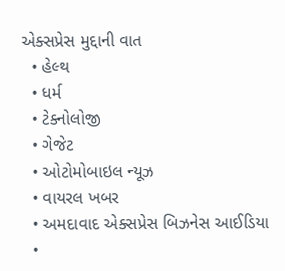એક્સપ્રેસ મુદ્દાની વાત
  • હેલ્થ
  • ધર્મ
  • ટેક્નોલોજી
  • ગેજેટ
  • ઓટોમોબાઇલ ન્યૂઝ
  • વાયરલ ખબર
  • અમદાવાદ એક્સપ્રેસ બિઝનેસ આઈડિયા
  •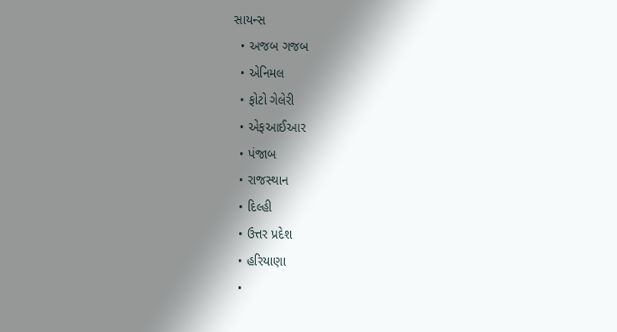સાયન્સ
  • અજબ ગજબ
  • એનિમલ
  • ફોટો ગેલેરી
  • એફઆઈઆર
  • પંજાબ
  • રાજસ્થાન
  • દિલ્હી
  • ઉત્તર પ્રદેશ
  • હરિયાણા
  •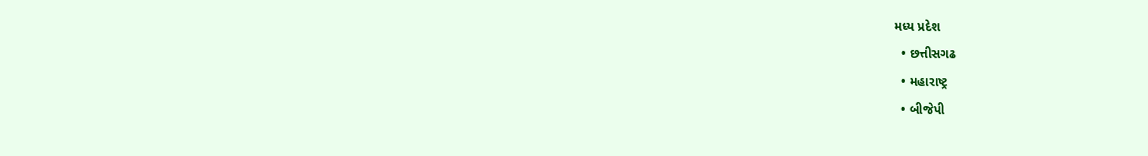મધ્ય પ્રદેશ
  • છત્તીસગઢ
  • મહારાષ્ટ્ર
  • બીજેપી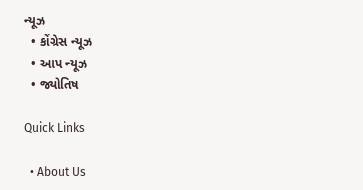ન્યૂઝ
  • કોંગ્રેસ ન્યૂઝ
  • આપ ન્યૂઝ
  • જ્યોતિષ

Quick Links

  • About Us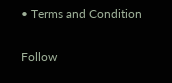• Terms and Condition

Follow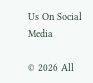Us On Social Media

© 2026 All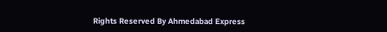Rights Reserved By Ahmedabad Express